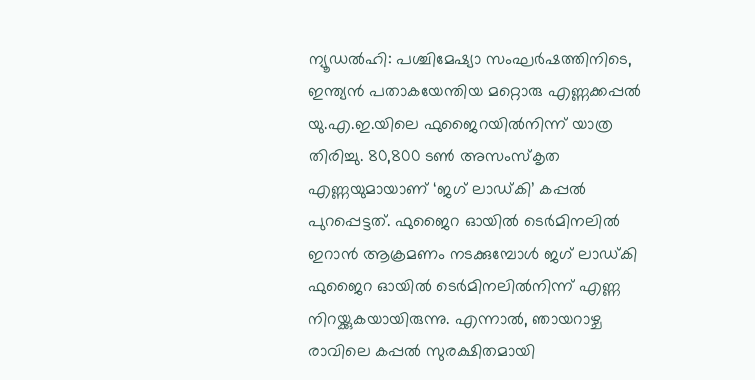ന്യൂഡൽഹി: പശ്ചിമേഷ്യാ സംഘർഷത്തിനിടെ, ഇന്ത്യൻ പതാകയേന്തിയ മറ്റൊരു എണ്ണക്കപ്പൽ യു.എ.ഇ.യിലെ ഫുജൈറയിൽനിന്ന് യാത്ര തിരിച്ചു. 80,800 ടൺ അസംസ്കൃത എണ്ണയുമായാണ് ‘ജഗ് ലാഡ്കി’ കപ്പൽ പുറപ്പെട്ടത്. ഫുജൈറ ഓയിൽ ടെർമിനലിൽ ഇറാൻ ആക്രമണം നടക്കുമ്പോൾ ജഗ് ലാഡ്കി ഫുജൈറ ഓയിൽ ടെർമിനലിൽനിന്ന് എണ്ണ നിറയ്ക്കുകയായിരുന്നു. എന്നാൽ, ഞായറാഴ്ച രാവിലെ കപ്പൽ സുരക്ഷിതമായി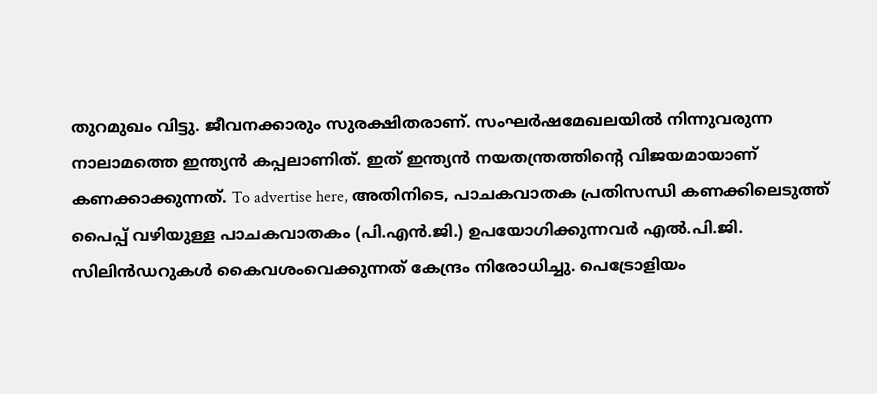തുറമുഖം വിട്ടു. ജീവനക്കാരും സുരക്ഷിതരാണ്. സംഘർഷമേഖലയിൽ നിന്നുവരുന്ന നാലാമത്തെ ഇന്ത്യൻ കപ്പലാണിത്. ഇത് ഇന്ത്യൻ നയതന്ത്രത്തിന്റെ വിജയമായാണ് കണക്കാക്കുന്നത്. To advertise here, അതിനിടെ, പാചകവാതക പ്രതിസന്ധി കണക്കിലെടുത്ത് പൈപ്പ് വഴിയുള്ള പാചകവാതകം (പി.എൻ.ജി.) ഉപയോഗിക്കുന്നവർ എൽ.പി.ജി. സിലിൻഡറുകൾ കൈവശംവെക്കുന്നത് കേന്ദ്രം നിരോധിച്ചു. പെട്രോളിയം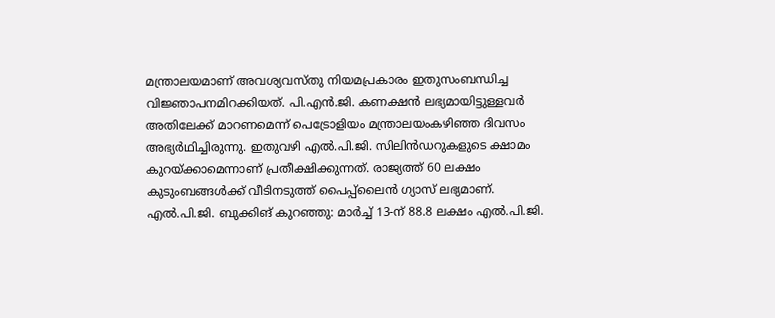മന്ത്രാലയമാണ് അവശ്യവസ്തു നിയമപ്രകാരം ഇതുസംബന്ധിച്ച വിജ്ഞാപനമിറക്കിയത്. പി.എൻ.ജി. കണക്ഷൻ ലഭ്യമായിട്ടുള്ളവർ അതിലേക്ക് മാറണമെന്ന് പെട്രോളിയം മന്ത്രാലയംകഴിഞ്ഞ ദിവസം അഭ്യർഥിച്ചിരുന്നു. ഇതുവഴി എൽ.പി.ജി. സിലിൻഡറുകളുടെ ക്ഷാമം കുറയ്ക്കാമെന്നാണ് പ്രതീക്ഷിക്കുന്നത്. രാജ്യത്ത് 60 ലക്ഷം കുടുംബങ്ങൾക്ക് വീടിനടുത്ത് പൈപ്പ്ലൈൻ ഗ്യാസ് ലഭ്യമാണ്. എൽ.പി.ജി. ബുക്കിങ് കുറഞ്ഞു: മാർച്ച് 13-ന് 88.8 ലക്ഷം എൽ.പി.ജി.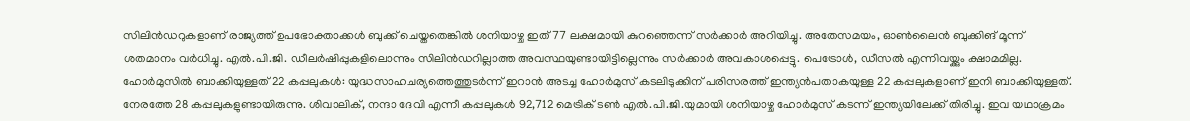സിലിൻഡറുകളാണ് രാജ്യത്ത് ഉപഭോക്താക്കൾ ബുക്ക് ചെയ്തതെങ്കിൽ ശനിയാഴ്ച ഇത് 77 ലക്ഷമായി കുറഞ്ഞെന്ന് സർക്കാർ അറിയിച്ചു. അതേസമയം, ഓൺലൈൻ ബുക്കിങ് മൂന്ന് ശതമാനം വർധിച്ചു. എൽ.പി.ജി. ഡീലർഷിപ്പുകളിലൊന്നും സിലിൻഡറില്ലാത്ത അവസ്ഥയുണ്ടായിട്ടില്ലെന്നും സർക്കാർ അവകാശപ്പെട്ടു. പെട്രോൾ, ഡീസൽ എന്നിവയ്ക്കും ക്ഷാമമില്ല. ഹോർമുസിൽ ബാക്കിയുള്ളത് 22 കപ്പലുകൾ: യുദ്ധസാഹചര്യത്തെത്തുടർന്ന് ഇറാൻ അടച്ച ഹോർമുസ് കടലിടുക്കിന് പരിസരത്ത് ഇന്ത്യൻപതാകയുള്ള 22 കപ്പലുകളാണ് ഇനി ബാക്കിയുള്ളത്. നേരത്തേ 28 കപ്പലുകളുണ്ടായിരുന്നു. ശിവാലിക്, നന്ദാ ദേവി എന്നീ കപ്പലുകൾ 92,712 മെട്രിക് ടൺ എൽ.പി.ജി.യുമായി ശനിയാഴ്ച ഹോർമുസ് കടന്ന് ഇന്ത്യയിലേക്ക് തിരിച്ചു. ഇവ യഥാക്രമം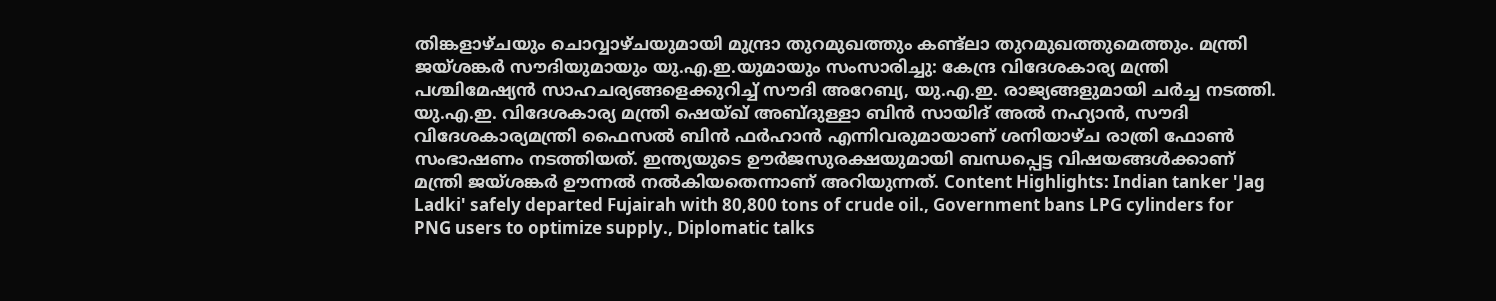തിങ്കളാഴ്ചയും ചൊവ്വാഴ്ചയുമായി മുന്ദ്രാ തുറമുഖത്തും കണ്ട്ലാ തുറമുഖത്തുമെത്തും. മന്ത്രി ജയ്ശങ്കർ സൗദിയുമായും യു.എ.ഇ.യുമായും സംസാരിച്ചു: കേന്ദ്ര വിദേശകാര്യ മന്ത്രി പശ്ചിമേഷ്യൻ സാഹചര്യങ്ങളെക്കുറിച്ച് സൗദി അറേബ്യ, യു.എ.ഇ. രാജ്യങ്ങളുമായി ചർച്ച നടത്തി. യു.എ.ഇ. വിദേശകാര്യ മന്ത്രി ഷെയ്ഖ് അബ്ദുള്ളാ ബിൻ സായിദ് അൽ നഹ്യാൻ, സൗദി വിദേശകാര്യമന്ത്രി ഫൈസൽ ബിൻ ഫർഹാൻ എന്നിവരുമായാണ് ശനിയാഴ്ച രാത്രി ഫോൺ സംഭാഷണം നടത്തിയത്. ഇന്ത്യയുടെ ഊർജസുരക്ഷയുമായി ബന്ധപ്പെട്ട വിഷയങ്ങൾക്കാണ് മന്ത്രി ജയ്ശങ്കർ ഊന്നൽ നൽകിയതെന്നാണ് അറിയുന്നത്. Content Highlights: Indian tanker 'Jag Ladki' safely departed Fujairah with 80,800 tons of crude oil., Government bans LPG cylinders for PNG users to optimize supply., Diplomatic talks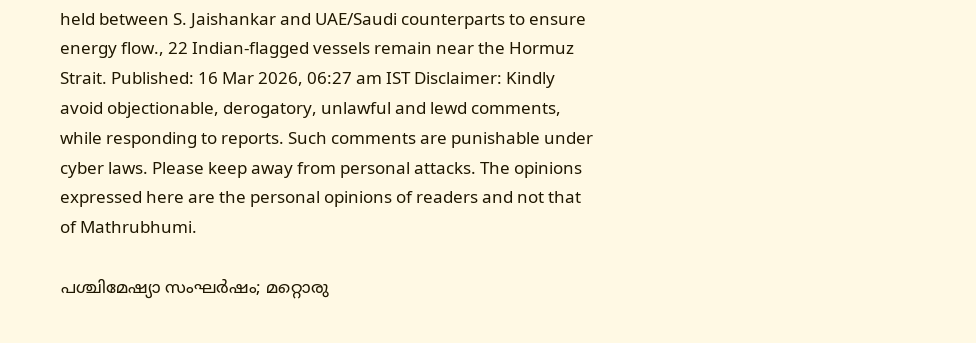held between S. Jaishankar and UAE/Saudi counterparts to ensure energy flow., 22 Indian-flagged vessels remain near the Hormuz Strait. Published: 16 Mar 2026, 06:27 am IST Disclaimer: Kindly avoid objectionable, derogatory, unlawful and lewd comments, while responding to reports. Such comments are punishable under cyber laws. Please keep away from personal attacks. The opinions expressed here are the personal opinions of readers and not that of Mathrubhumi.

പശ്ചിമേഷ്യാ സംഘർഷം; മറ്റൊരു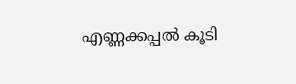എണ്ണക്കപ്പൽ കൂടി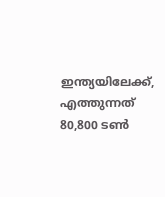ഇന്ത്യയിലേക്ക്, എത്തുന്നത് 80,800 ടൺ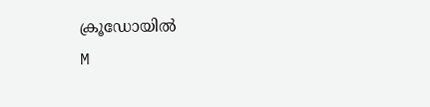ക്രൂഡോയിൽ
M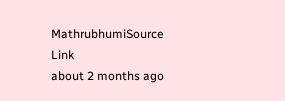MathrubhumiSource Link
about 2 months ago